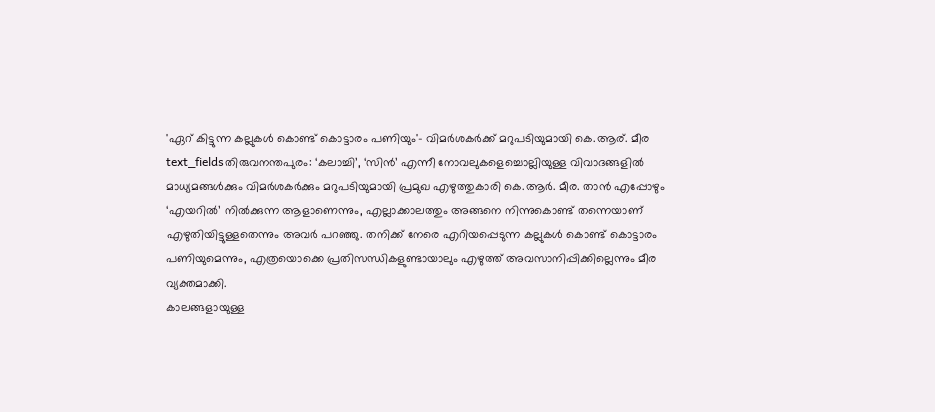'ഏറ് കിട്ടുന്ന കല്ലുകൾ കൊണ്ട് കൊട്ടാരം പണിയും'- വിമർശകർക്ക് മറുപടിയുമായി കെ.ആര്. മീര
text_fieldsതിരുവനന്തപുരം: ‘കലാച്ചി’, ‘സിൻ’ എന്നീ നോവലുകളെച്ചൊല്ലിയുള്ള വിവാദങ്ങളിൽ മാധ്യമങ്ങൾക്കും വിമർശകർക്കും മറുപടിയുമായി പ്രമുഖ എഴുത്തുകാരി കെ.ആർ. മീര. താൻ എപ്പോഴും ‘എയറിൽ’ നിൽക്കുന്ന ആളാണെന്നും, എല്ലാക്കാലത്തും അങ്ങനെ നിന്നുകൊണ്ട് തന്നെയാണ് എഴുതിയിട്ടുള്ളതെന്നും അവർ പറഞ്ഞു. തനിക്ക് നേരെ എറിയപ്പെടുന്ന കല്ലുകൾ കൊണ്ട് കൊട്ടാരം പണിയുമെന്നും, എത്രയൊക്കെ പ്രതിസന്ധികളുണ്ടായാലും എഴുത്ത് അവസാനിപ്പിക്കില്ലെന്നും മീര വ്യക്തമാക്കി.
കാലങ്ങളായുള്ള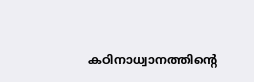കഠിനാധ്വാനത്തിന്റെ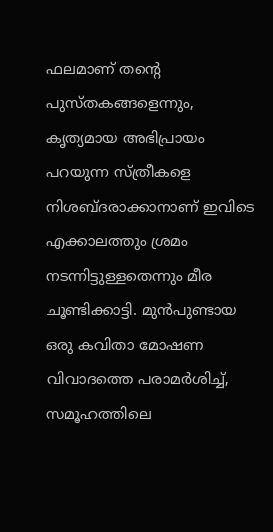ഫലമാണ് തന്റെ പുസ്തകങ്ങളെന്നും, കൃത്യമായ അഭിപ്രായം പറയുന്ന സ്ത്രീകളെ നിശബ്ദരാക്കാനാണ് ഇവിടെ എക്കാലത്തും ശ്രമം നടന്നിട്ടുള്ളതെന്നും മീര ചൂണ്ടിക്കാട്ടി. മുൻപുണ്ടായ ഒരു കവിതാ മോഷണ വിവാദത്തെ പരാമർശിച്ച്, സമൂഹത്തിലെ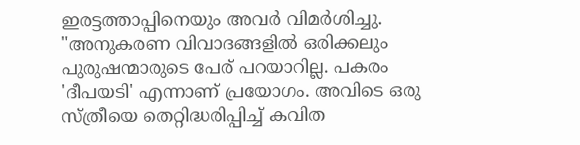ഇരട്ടത്താപ്പിനെയും അവർ വിമർശിച്ചു.
"അനുകരണ വിവാദങ്ങളിൽ ഒരിക്കലും പുരുഷന്മാരുടെ പേര് പറയാറില്ല. പകരം 'ദീപയടി' എന്നാണ് പ്രയോഗം. അവിടെ ഒരു സ്ത്രീയെ തെറ്റിദ്ധരിപ്പിച്ച് കവിത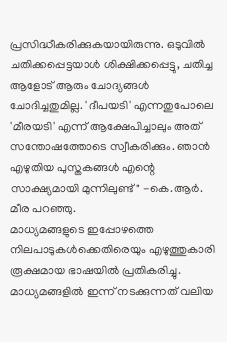പ്രസിദ്ധീകരിക്കുകയായിരുന്നു. ഒടുവിൽ ചതിക്കപ്പെട്ടയാൾ ശിക്ഷിക്കപ്പെട്ടു, ചതിച്ച ആളോട് ആരും ചോദ്യങ്ങൾ ചോദിച്ചതുമില്ല. 'ദീപയടി' എന്നതുപോലെ 'മീരയടി' എന്ന് ആക്ഷേപിച്ചാലും അത് സന്തോഷത്തോടെ സ്വീകരിക്കും. ഞാൻ എഴുതിയ പുസ്തകങ്ങൾ എന്റെ സാക്ഷ്യമായി മുന്നിലുണ്ട്" -കെ.ആർ. മീര പറഞ്ഞു.
മാധ്യമങ്ങളുടെ ഇപ്പോഴത്തെ നിലപാടുകൾക്കെതിരെയും എഴുത്തുകാരി രൂക്ഷമായ ഭാഷയിൽ പ്രതികരിച്ചു. മാധ്യമങ്ങളിൽ ഇന്ന് നടക്കുന്നത് വലിയ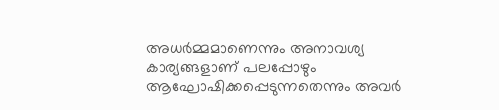അധർമ്മമാണെന്നും അനാവശ്യ കാര്യങ്ങളാണ് പലപ്പോഴും ആഘോഷിക്കപ്പെടുന്നതെന്നും അവർ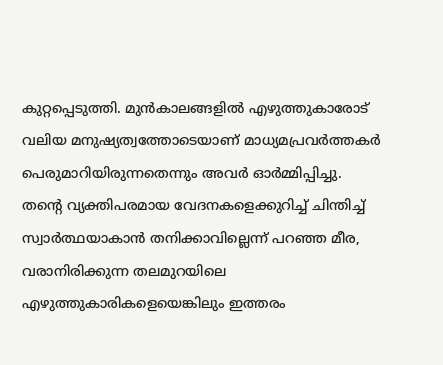കുറ്റപ്പെടുത്തി. മുൻകാലങ്ങളിൽ എഴുത്തുകാരോട് വലിയ മനുഷ്യത്വത്തോടെയാണ് മാധ്യമപ്രവർത്തകർ പെരുമാറിയിരുന്നതെന്നും അവർ ഓർമ്മിപ്പിച്ചു.
തന്റെ വ്യക്തിപരമായ വേദനകളെക്കുറിച്ച് ചിന്തിച്ച് സ്വാർത്ഥയാകാൻ തനിക്കാവില്ലെന്ന് പറഞ്ഞ മീര, വരാനിരിക്കുന്ന തലമുറയിലെ എഴുത്തുകാരികളെയെങ്കിലും ഇത്തരം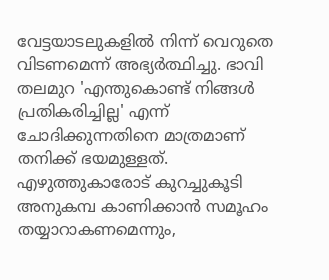വേട്ടയാടലുകളിൽ നിന്ന് വെറുതെ വിടണമെന്ന് അഭ്യർത്ഥിച്ചു. ഭാവി തലമുറ 'എന്തുകൊണ്ട് നിങ്ങൾ പ്രതികരിച്ചില്ല' എന്ന് ചോദിക്കുന്നതിനെ മാത്രമാണ് തനിക്ക് ഭയമുള്ളത്. എഴുത്തുകാരോട് കുറച്ചുകൂടി അനുകമ്പ കാണിക്കാൻ സമൂഹം തയ്യാറാകണമെന്നും,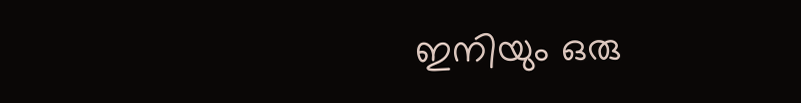ഇനിയും ഒരു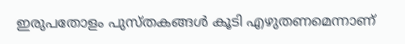ഇരുപതോളം പുസ്തകങ്ങൾ കൂടി എഴുതണമെന്നാണ്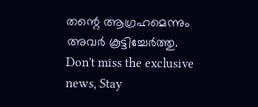തന്റെ ആഗ്രഹമെന്നും അവർ കൂട്ടിച്ചേർത്തു.
Don't miss the exclusive news, Stay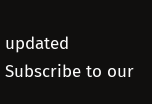updated
Subscribe to our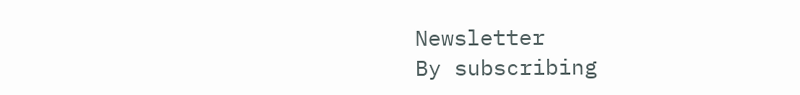Newsletter
By subscribing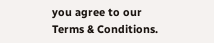you agree to our Terms & Conditions.